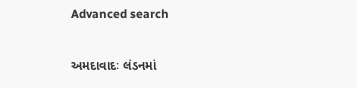Advanced search


અમદાવાદઃ લંડનમાં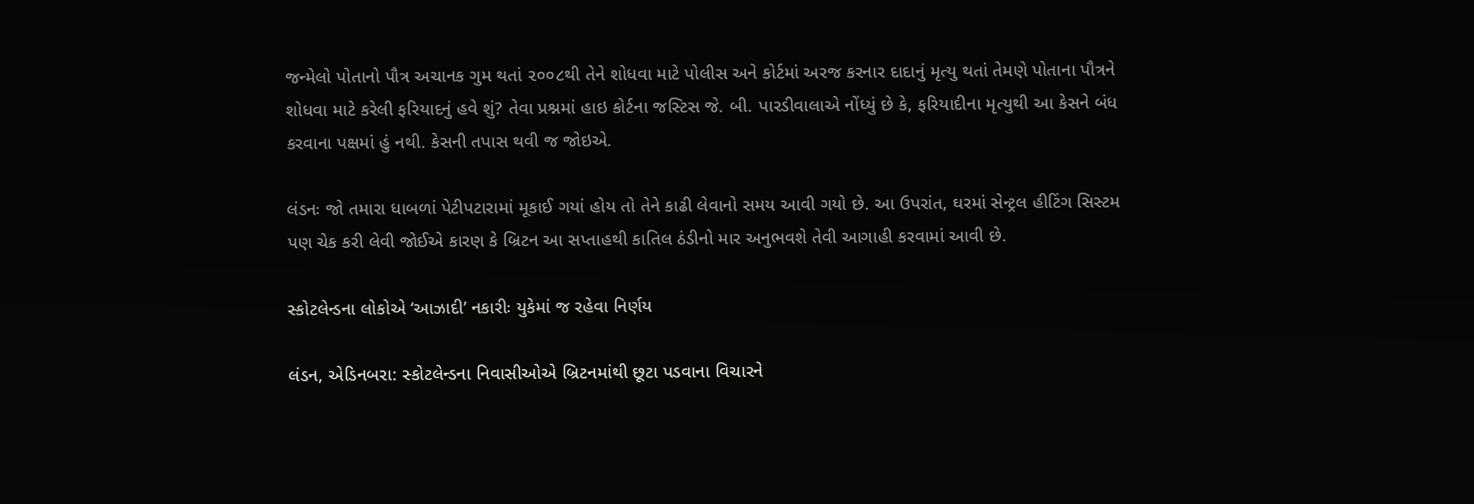જન્મેલો પોતાનો પૌત્ર અચાનક ગુમ થતાં ૨૦૦૮થી તેને શોધવા માટે પોલીસ અને કોર્ટમાં અરજ કરનાર દાદાનું મૃત્યુ થતાં તેમણે પોતાના પૌત્રને શોધવા માટે કરેલી ફરિયાદનું હવે શું? તેવા પ્રશ્નમાં હાઇ કોર્ટના જસ્ટિસ જે. બી. પારડીવાલાએ નોંધ્યું છે કે, ફરિયાદીના મૃત્યુથી આ કેસને બંધ કરવાના પક્ષમાં હું નથી. કેસની તપાસ થવી જ જોઇએ.

લંડનઃ જો તમારા ધાબળાં પેટીપટારામાં મૂકાઈ ગયાં હોય તો તેને કાઢી લેવાનો સમય આવી ગયો છે. આ ઉપરાંત, ઘરમાં સેન્ટ્રલ હીટિંગ સિસ્ટમ પણ ચેક કરી લેવી જોઈએ કારણ કે બ્રિટન આ સપ્તાહથી કાતિલ ઠંડીનો માર અનુભવશે તેવી આગાહી કરવામાં આવી છે.

સ્કોટલેન્ડના લોકોએ ‘આઝાદી’ નકારીઃ યુકેમાં જ રહેવા નિર્ણય

લંડન, એડિનબરા: સ્કોટલેન્ડના નિવાસીઓએ બ્રિટનમાંથી છૂટા પડવાના વિચારને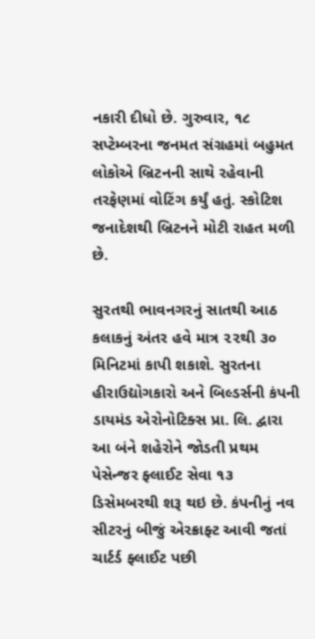નકારી દીધો છે. ગુરુવાર, ૧૮ સપ્ટેમ્બરના જનમત સંગ્રહમાં બહુમત લોકોએ બ્રિટનની સાથે રહેવાની તરફેણમાં વોટિંગ કર્યું હતું. સ્કોટિશ જનાદેશથી બ્રિટનને મોટી રાહત મળી છે.

સુરતથી ભાવનગરનું સાતથી આઠ કલાકનું અંતર હવે માત્ર ૨૨થી ૩૦ મિનિટમાં કાપી શકાશે. સુરતના હીરાઉદ્યોગકારો અને બિલ્ડર્સની કંપની ડાયમંડ એરોનોટિક્સ પ્રા. લિ. દ્વારા આ બંને શહેરોને જોડતી પ્રથમ પેસેન્જર ફ્લાઈટ સેવા ૧૩ ડિસેમબરથી શરૂ થઇ છે. કંપનીનું નવ સીટરનું બીજું એરક્રાફ્ટ આવી જતાં ચાર્ટર્ડ ફ્લાઈટ પછી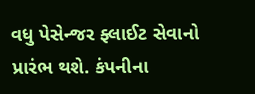વધુ પેસેન્જર ફ્લાઈટ સેવાનો પ્રારંભ થશે. કંપનીના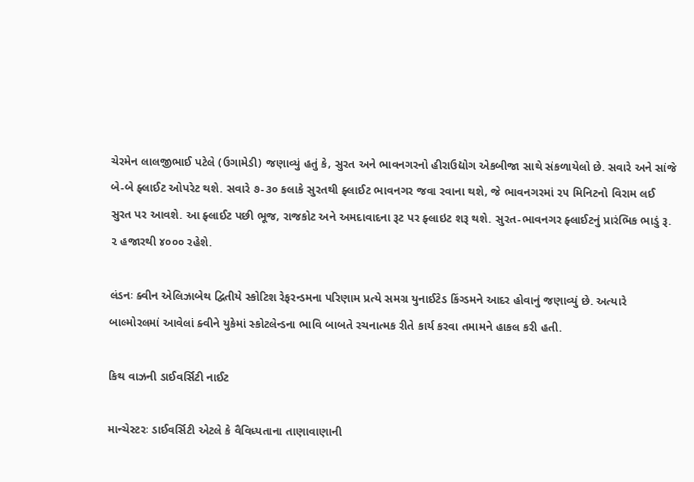ચેરમેન લાલજીભાઈ પટેલે (ઉગામેડી) જણાવ્યું હતું કે, સુરત અને ભાવનગરનો હીરાઉદ્યોગ એકબીજા સાથે સંકળાયેલો છે. સવારે અને સાંજે બે-બે ફ્લાઈટ ઓપરેટ થશે. સવારે ૭-૩૦ કલાકે સુરતથી ફ્લાઈટ ભાવનગર જવા રવાના થશે, જે ભાવનગરમાં ૨૫ મિનિટનો વિરામ લઈ સુરત પર આવશે. આ ફ્લાઈટ પછી ભૂજ, રાજકોટ અને અમદાવાદના રૂટ પર ફ્લાઇટ શરૂ થશે. સુરત-ભાવનગર ફ્લાઈટનું પ્રારંભિક ભાડું રૂ. ૨ હજારથી ૪૦૦૦ રહેશે.

લંડનઃ ક્વીન એલિઝાબેથ દ્વિતીયે સ્કોટિશ રેફરન્ડમના પરિણામ પ્રત્યે સમગ્ર યુનાઈટેડ કિંગ્ડમને આદર હોવાનું જણાવ્યું છે. અત્યારે બાલ્મોરલમાં આવેલાં ક્વીને યુકેમાં સ્કોટલેન્ડના ભાવિ બાબતે રચનાત્મક રીતે કાર્ય કરવા તમામને હાકલ કરી હતી.

કિથ વાઝની ડાઈવર્સિટી નાઈટ

માન્ચેસ્ટરઃ ડાઈવર્સિટી એટલે કે વૈવિધ્યતાના તાણાવાણાની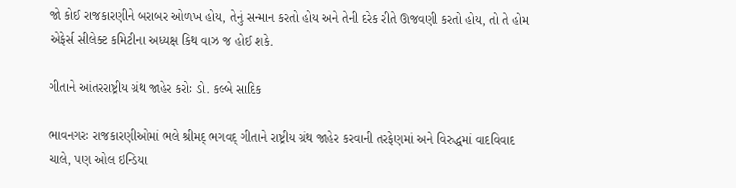જો કોઈ રાજકારણીને બરાબર ઓળખ હોય, તેનું સન્માન કરતો હોય અને તેની દરેક રીતે ઊજવણી કરતો હોય, તો તે હોમ એફેર્સ સીલેક્ટ કમિટીના અધ્યક્ષ કિથ વાઝ જ હોઈ શકે.

ગીતાને આંતરરાષ્ટ્રીય ગ્રંથ જાહેર કરોઃ ડો. કલ્બે સાદિક

ભાવનગરઃ રાજકારણીઓમાં ભલે શ્રીમદ્ ભગવદ્ ગીતાને રાષ્ટ્રીય ગ્રંથ જાહેર કરવાની તરફેણમાં અને વિરુદ્ધમાં વાદવિવાદ ચાલે, પણ ઓલ ઇન્ડિયા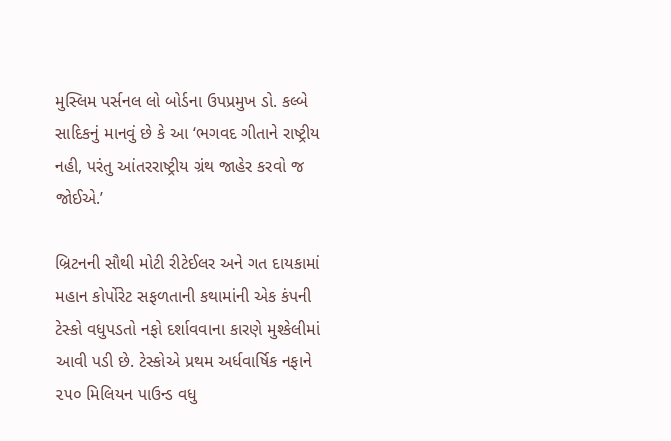મુસ્લિમ પર્સનલ લો બોર્ડના ઉપપ્રમુખ ડો. કલ્બે સાદિકનું માનવું છે કે આ ‘ભગવદ ગીતાને રાષ્ટ્રીય નહી, પરંતુ આંતરરાષ્ટ્રીય ગ્રંથ જાહેર કરવો જ જોઈએ.’

બ્રિટનની સૌથી મોટી રીટેઈલર અને ગત દાયકામાં મહાન કોર્પોરેટ સફળતાની કથામાંની એક કંપની ટેસ્કો વધુપડતો નફો દર્શાવવાના કારણે મુશ્કેલીમાં આવી પડી છે. ટેસ્કોએ પ્રથમ અર્ધવાર્ષિક નફાને ૨૫૦ મિલિયન પાઉન્ડ વધુ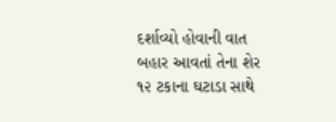દર્શાવ્યો હોવાની વાત બહાર આવતાં તેના શેર ૧૨ ટકાના ઘટાડા સાથે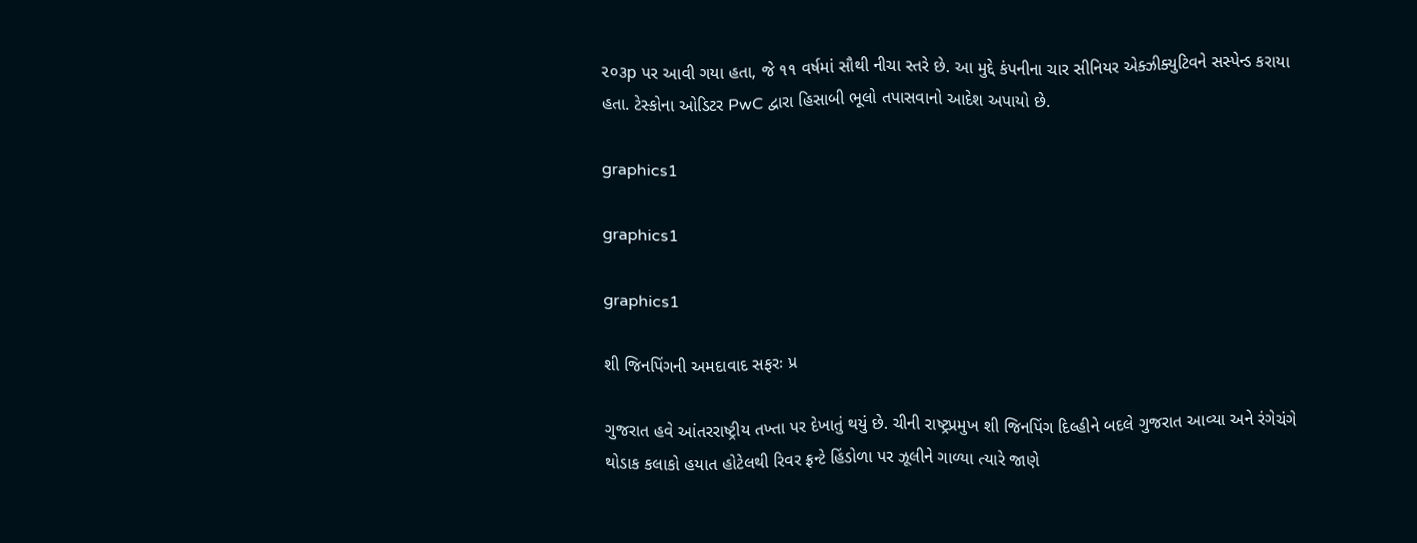૨૦૩p પર આવી ગયા હતા, જે ૧૧ વર્ષમાં સૌથી નીચા સ્તરે છે. આ મુદ્દે કંપનીના ચાર સીનિયર એક્ઝીક્યુટિવને સસ્પેન્ડ કરાયા હતા. ટેસ્કોના ઓડિટર PwC દ્વારા હિસાબી ભૂલો તપાસવાનો આદેશ અપાયો છે.

graphics1

graphics1

graphics1

શી જિનપિંગની અમદાવાદ સફરઃ પ્ર

ગુજરાત હવે આંતરરાષ્ટ્રીય તખ્તા પર દેખાતું થયું છે. ચીની રાષ્ટ્રપ્રમુખ શી જિનપિંગ દિલ્હીને બદલે ગુજરાત આવ્યા અને રંગેચંગે થોડાક કલાકો હયાત હોટેલથી રિવર ફ્રન્ટે હિંડોળા પર ઝૂલીને ગાળ્યા ત્યારે જાણે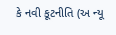કે નવી કૂટનીતિ (અ ન્યૂ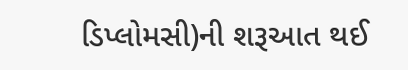ડિપ્લોમસી)ની શરૂઆત થઈ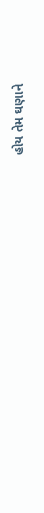હોય તેમ ઘણાને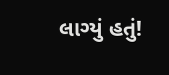લાગ્યું હતું!